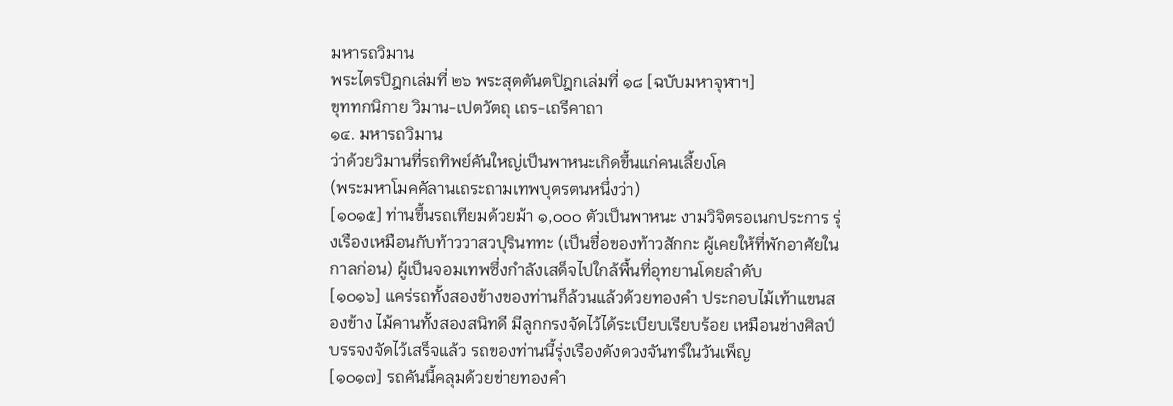มหารถวิมาน
พระไตรปิฎกเล่มที่ ๒๖ พระสุตตันตปิฎกเล่มที่ ๑๘ [ฉบับมหาจุฬาฯ]
ขุททกนิกาย วิมาน-เปตวัตถุ เถร-เถรีคาถา
๑๔. มหารถวิมาน
ว่าด้วยวิมานที่รถทิพย์คันใหญ่เป็นพาหนะเกิดขึ้นแก่คนเลี้ยงโค
(พระมหาโมคคัลานเถระถามเทพบุตรตนหนึ่งว่า)
[๑๐๑๕] ท่านขึ้นรถเทียมด้วยม้า ๑,๐๐๐ ตัวเป็นพาหนะ งามวิจิตรอเนกประการ รุ่งเรืองเหมือนกับท้าววาสวปุรินททะ (เป็นชื่อของท้าวสักกะ ผู้เคยให้ที่พักอาศัยในกาลก่อน) ผู้เป็นจอมเทพซึ่งกำลังเสด็จไปใกล้พื้นที่อุทยานโดยลำดับ
[๑๐๑๖] แคร่รถทั้งสองข้างของท่านก็ล้วนแล้วด้วยทองคำ ประกอบไม้เท้าแขนสองข้าง ไม้คานทั้งสองสนิทดี มีลูกกรงจัดไว้ได้ระเบียบเรียบร้อย เหมือนช่างศิลป์บรรจงจัดไว้เสร็จแล้ว รถของท่านนี้รุ่งเรืองดังดวงจันทร์ในวันเพ็ญ
[๑๐๑๗] รถคันนี้คลุมด้วยข่ายทองคำ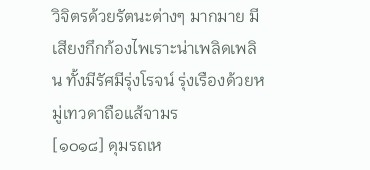วิจิตรด้วยรัตนะต่างๆ มากมาย มีเสียงกึกก้องไพเราะน่าเพลิดเพลิน ทั้งมีรัศมีรุ่งโรจน์ รุ่งเรืองด้วยหมู่เทวดาถือแส้จามร
[๑๐๑๘] ดุมรถเห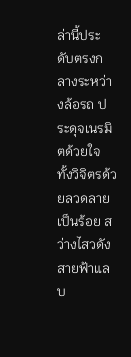ล่านี้ประดับตรงกลางระหว่างล้อรถ ประดุจเนรมิตด้วยใจ ทั้งวิจิตรด้วยลวดลายเป็นร้อย สว่างไสวดังสายฟ้าแลบ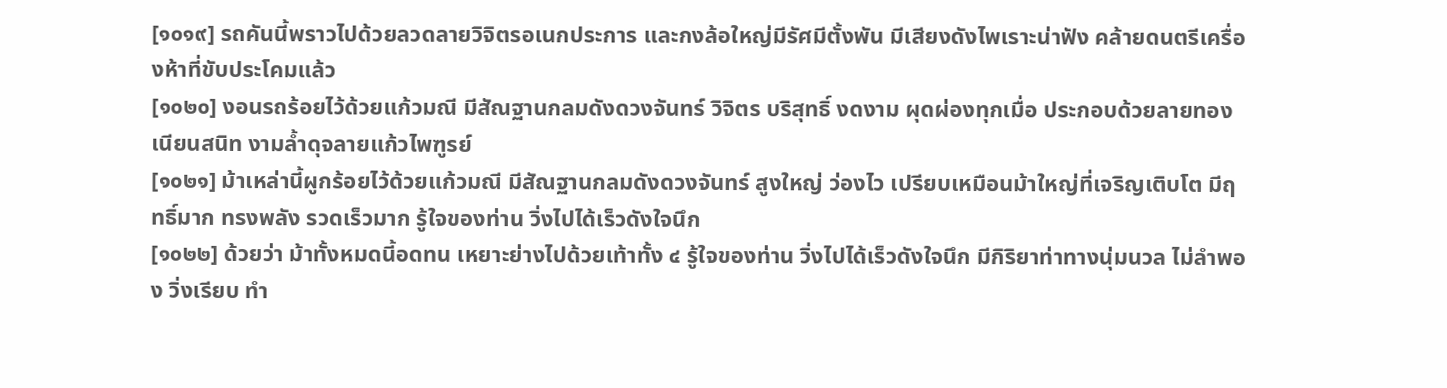[๑๐๑๙] รถคันนี้พราวไปด้วยลวดลายวิจิตรอเนกประการ และกงล้อใหญ่มีรัศมีตั้งพัน มีเสียงดังไพเราะน่าฟัง คล้ายดนตรีเครื่องห้าที่ขับประโคมแล้ว
[๑๐๒๐] งอนรถร้อยไว้ด้วยแก้วมณี มีสัณฐานกลมดังดวงจันทร์ วิจิตร บริสุทธิ์ งดงาม ผุดผ่องทุกเมื่อ ประกอบด้วยลายทองเนียนสนิท งามล้ำดุจลายแก้วไพฑูรย์
[๑๐๒๑] ม้าเหล่านี้ผูกร้อยไว้ด้วยแก้วมณี มีสัณฐานกลมดังดวงจันทร์ สูงใหญ่ ว่องไว เปรียบเหมือนม้าใหญ่ที่เจริญเติบโต มีฤทธิ์มาก ทรงพลัง รวดเร็วมาก รู้ใจของท่าน วิ่งไปได้เร็วดังใจนึก
[๑๐๒๒] ด้วยว่า ม้าทั้งหมดนี้อดทน เหยาะย่างไปด้วยเท้าทั้ง ๔ รู้ใจของท่าน วิ่งไปได้เร็วดังใจนึก มีกิริยาท่าทางนุ่มนวล ไม่ลำพอง วิ่งเรียบ ทำ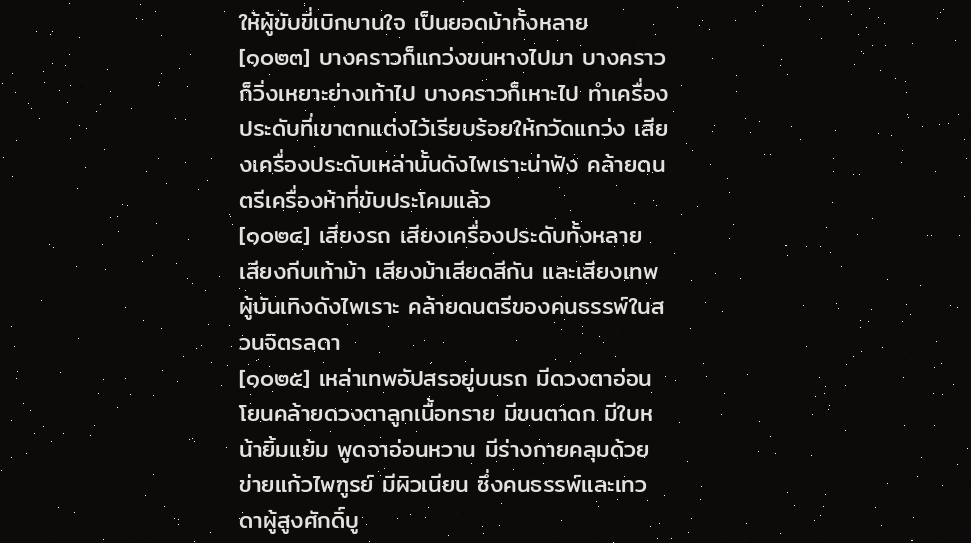ให้ผู้ขับขี่เบิกบานใจ เป็นยอดม้าทั้งหลาย
[๑๐๒๓] บางคราวก็แกว่งขนหางไปมา บางคราวก็วิ่งเหยาะย่างเท้าไป บางคราวก็เหาะไป ทำเครื่องประดับที่เขาตกแต่งไว้เรียบร้อยให้กวัดแกว่ง เสียงเครื่องประดับเหล่านั้นดังไพเราะน่าฟัง คล้ายดนตรีเครื่องห้าที่ขับประโคมแล้ว
[๑๐๒๔] เสียงรถ เสียงเครื่องประดับทั้งหลาย เสียงกีบเท้าม้า เสียงม้าเสียดสีกัน และเสียงเทพผู้บันเทิงดังไพเราะ คล้ายดนตรีของคนธรรพ์ในสวนจิตรลดา
[๑๐๒๕] เหล่าเทพอัปสรอยู่บนรถ มีดวงตาอ่อนโยนคล้ายดวงตาลูกเนื้อทราย มีขนตาดก มีใบหน้ายิ้มแย้ม พูดจาอ่อนหวาน มีร่างกายคลุมด้วยข่ายแก้วไพฑูรย์ มีผิวเนียน ซึ่งคนธรรพ์และเทวดาผู้สูงศักดิ์บู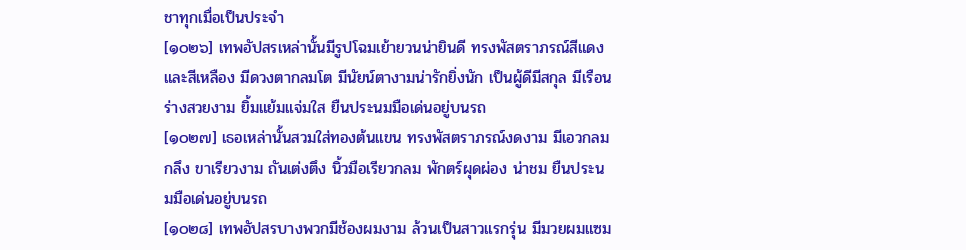ชาทุกเมื่อเป็นประจำ
[๑๐๒๖] เทพอัปสรเหล่านั้นมีรูปโฉมเย้ายวนน่ายินดี ทรงพัสตราภรณ์สีแดงและสีเหลือง มีดวงตากลมโต มีนัยน์ตางามน่ารักยิ่งนัก เป็นผู้ดีมีสกุล มีเรือนร่างสวยงาม ยิ้มแย้มแจ่มใส ยืนประนมมือเด่นอยู่บนรถ
[๑๐๒๗] เธอเหล่านั้นสวมใส่ทองต้นแขน ทรงพัสตราภรณ์งดงาม มีเอวกลมกลึง ขาเรียวงาม ถันเต่งตึง นิ้วมือเรียวกลม พักตร์ผุดผ่อง น่าชม ยืนประนมมือเด่นอยู่บนรถ
[๑๐๒๘] เทพอัปสรบางพวกมีช้องผมงาม ล้วนเป็นสาวแรกรุ่น มีมวยผมแซม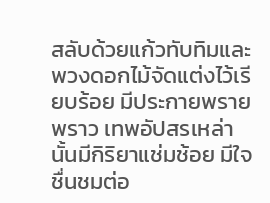สลับด้วยแก้วทับทิมและพวงดอกไม้จัดแต่งไว้เรียบร้อย มีประกายพรายพราว เทพอัปสรเหล่านั้นมีกิริยาแช่มช้อย มีใจชื่นชมต่อ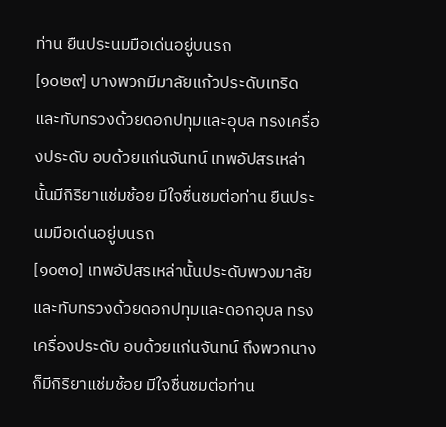ท่าน ยืนประนมมือเด่นอยู่บนรถ
[๑๐๒๙] บางพวกมีมาลัยแก้วประดับเทริด และทับทรวงด้วยดอกปทุมและอุบล ทรงเครื่องประดับ อบด้วยแก่นจันทน์ เทพอัปสรเหล่านั้นมีกิริยาแช่มช้อย มีใจชื่นชมต่อท่าน ยืนประนมมือเด่นอยู่บนรถ
[๑๐๓๐] เทพอัปสรเหล่านั้นประดับพวงมาลัย และทับทรวงด้วยดอกปทุมและดอกอุบล ทรงเครื่องประดับ อบด้วยแก่นจันทน์ ถึงพวกนางก็มีกิริยาแช่มช้อย มีใจชื่นชมต่อท่าน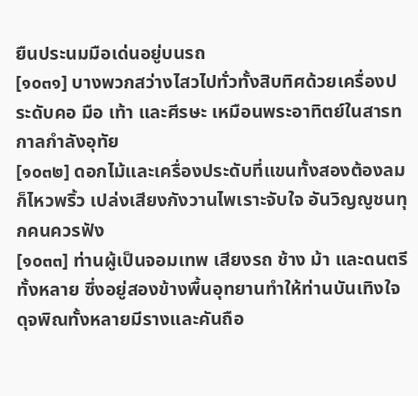ยืนประนมมือเด่นอยู่บนรถ
[๑๐๓๑] บางพวกสว่างไสวไปทั่วทั้งสิบทิศด้วยเครื่องประดับคอ มือ เท้า และศีรษะ เหมือนพระอาทิตย์ในสารทกาลกำลังอุทัย
[๑๐๓๒] ดอกไม้และเครื่องประดับที่แขนทั้งสองต้องลมก็ไหวพริ้ว เปล่งเสียงกังวานไพเราะจับใจ อันวิญญูชนทุกคนควรฟัง
[๑๐๓๓] ท่านผู้เป็นจอมเทพ เสียงรถ ช้าง ม้า และดนตรีทั้งหลาย ซึ่งอยู่สองข้างพื้นอุทยานทำให้ท่านบันเทิงใจ ดุจพิณทั้งหลายมีรางและคันถือ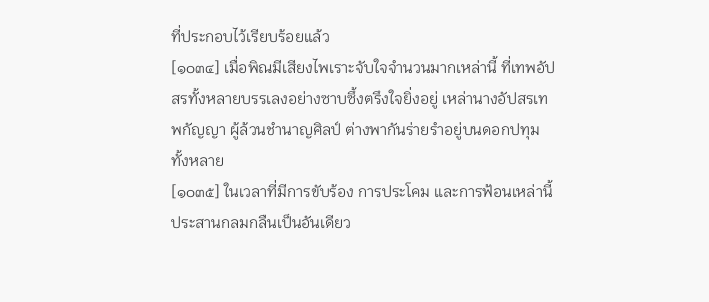ที่ประกอบไว้เรียบร้อยแล้ว
[๑๐๓๔] เมื่อพิณมีเสียงไพเราะจับใจจำนวนมากเหล่านี้ ที่เทพอัปสรทั้งหลายบรรเลงอย่างซาบซึ้งตรึงใจยิ่งอยู่ เหล่านางอัปสรเทพกัญญา ผู้ล้วนชำนาญศิลป์ ต่างพากันร่ายรำอยู่บนดอกปทุมทั้งหลาย
[๑๐๓๕] ในเวลาที่มีการขับร้อง การประโคม และการฟ้อนเหล่านี้ ประสานกลมกลืนเป็นอันเดียว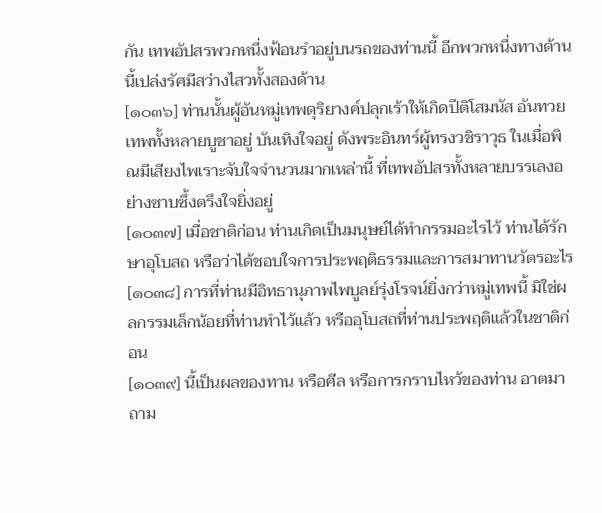กัน เทพอัปสรพวกหนึ่งฟ้อนรำอยู่บนรถของท่านนี้ อีกพวกหนึ่งทางด้านนี้เปล่งรัศมีสว่างไสวทั้งสองด้าน
[๑๐๓๖] ท่านนั้นผู้อันหมู่เทพดุริยางค์ปลุกเร้าให้เกิดปีติโสมนัส อันทวยเทพทั้งหลายบูชาอยู่ บันเทิงใจอยู่ ดังพระอินทร์ผู้ทรงวชิราวุธ ในเมื่อพิณมีเสียงไพเราะจับใจจำนวนมากเหล่านี้ ที่เทพอัปสรทั้งหลายบรรเลงอย่างซาบซึ้งตรึงใจยิ่งอยู่
[๑๐๓๗] เมื่อชาติก่อน ท่านเกิดเป็นมนุษย์ได้ทำกรรมอะไรไว้ ท่านได้รักษาอุโบสถ หรือว่าได้ชอบใจการประพฤติธรรมและการสมาทานวัตรอะไร
[๑๐๓๘] การที่ท่านมีอิทธานุภาพไพบูลย์รุ่งโรจน์ยิ่งกว่าหมู่เทพนี้ มิใช่ผลกรรมเล็กน้อยที่ท่านทำไว้แล้ว หรืออุโบสถที่ท่านประพฤติแล้วในชาติก่อน
[๑๐๓๙] นี้เป็นผลของทาน หรือศีล หรือการกราบไหว้ของท่าน อาตมาถาม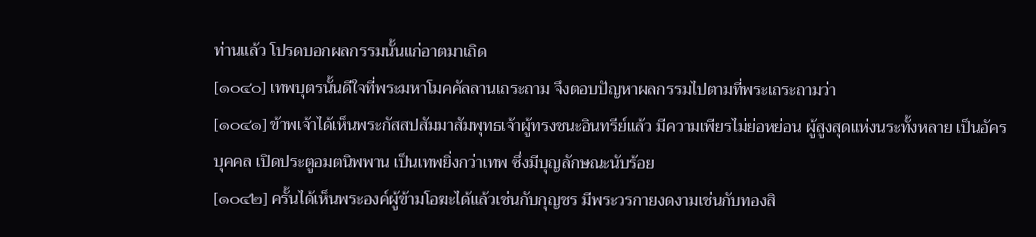ท่านแล้ว โปรดบอกผลกรรมนั้นแก่อาตมาเถิด
[๑๐๔๐] เทพบุตรนั้นดีใจที่พระมหาโมคคัลลานเถระถาม จึงตอบปัญหาผลกรรมไปตามที่พระเถระถามว่า
[๑๐๔๑] ข้าพเจ้าได้เห็นพระกัสสปสัมมาสัมพุทธเจ้าผู้ทรงชนะอินทรีย์แล้ว มีความเพียรไม่ย่อหย่อน ผู้สูงสุดแห่งนระทั้งหลาย เป็นอัครบุคคล เปิดประตูอมตนิพพาน เป็นเทพยิ่งกว่าเทพ ซึ่งมีบุญลักษณะนับร้อย
[๑๐๔๒] ครั้นได้เห็นพระองค์ผู้ข้ามโอฆะได้แล้วเช่นกับกุญชร มีพระวรกายงดงามเช่นกับทองสิ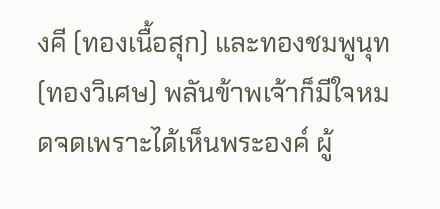งคี (ทองเนื้อสุก) และทองชมพูนุท (ทองวิเศษ) พลันข้าพเจ้าก็มีใจหมดจดเพราะได้เห็นพระองค์ ผู้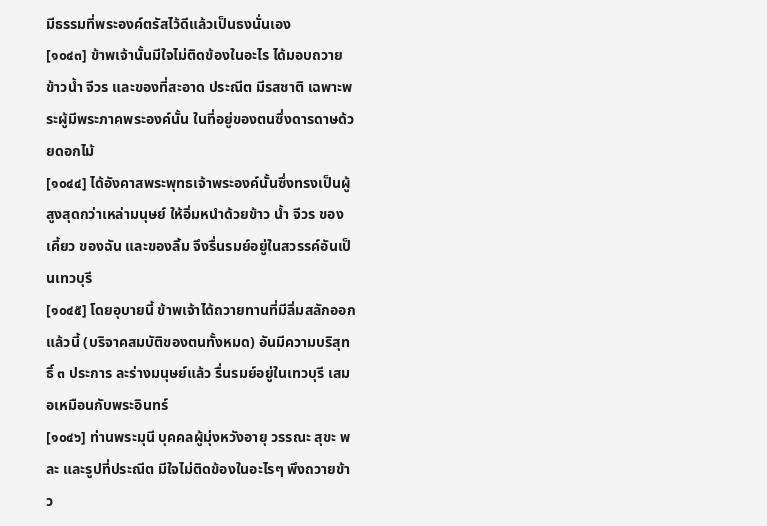มีธรรมที่พระองค์ตรัสไว้ดีแล้วเป็นธงนั่นเอง
[๑๐๔๓] ข้าพเจ้านั้นมีใจไม่ติดข้องในอะไร ได้มอบถวายข้าวน้ำ จีวร และของที่สะอาด ประณีต มีรสชาติ เฉพาะพระผู้มีพระภาคพระองค์นั้น ในที่อยู่ของตนซึ่งดารดาษด้วยดอกไม้
[๑๐๔๔] ได้อังคาสพระพุทธเจ้าพระองค์นั้นซึ่งทรงเป็นผู้สูงสุดกว่าเหล่ามนุษย์ ให้อิ่มหนำด้วยข้าว น้ำ จีวร ของเคี้ยว ของฉัน และของลิ้ม จึงรื่นรมย์อยู่ในสวรรค์อันเป็นเทวบุรี
[๑๐๔๕] โดยอุบายนี้ ข้าพเจ้าได้ถวายทานที่มีลิ่มสลักออกแล้วนี้ (บริจาคสมบัติของตนทั้งหมด) อันมีความบริสุทธิ์ ๓ ประการ ละร่างมนุษย์แล้ว รื่นรมย์อยู่ในเทวบุรี เสมอเหมือนกับพระอินทร์
[๑๐๔๖] ท่านพระมุนี บุคคลผู้มุ่งหวังอายุ วรรณะ สุขะ พละ และรูปที่ประณีต มีใจไม่ติดข้องในอะไรๆ พึงถวายข้าว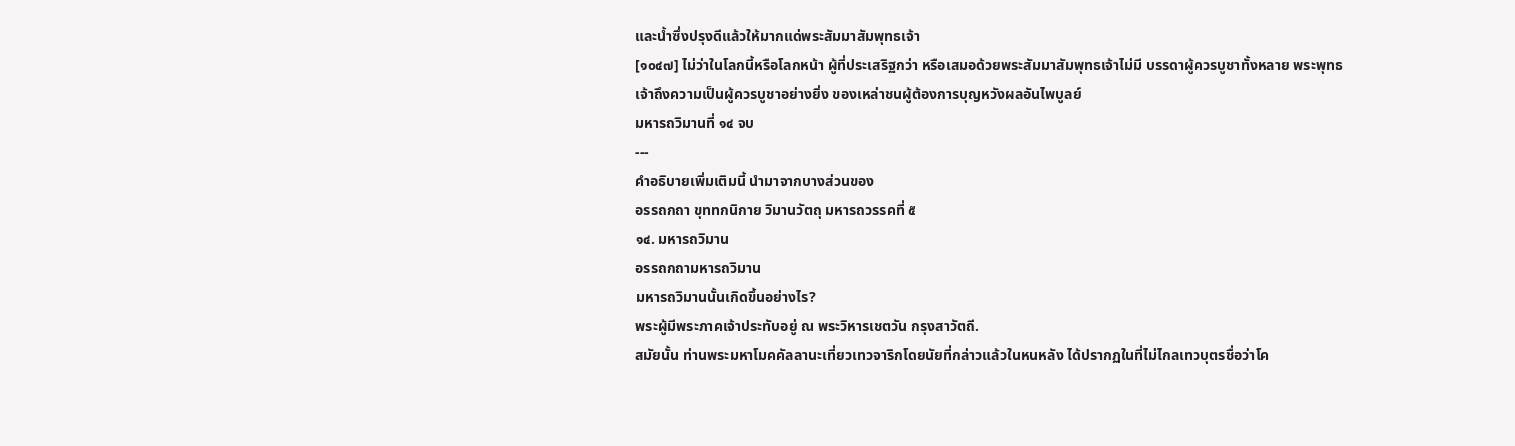และน้ำซึ่งปรุงดีแล้วให้มากแด่พระสัมมาสัมพุทธเจ้า
[๑๐๔๗] ไม่ว่าในโลกนี้หรือโลกหน้า ผู้ที่ประเสริฐกว่า หรือเสมอด้วยพระสัมมาสัมพุทธเจ้าไม่มี บรรดาผู้ควรบูชาทั้งหลาย พระพุทธเจ้าถึงความเป็นผู้ควรบูชาอย่างยิ่ง ของเหล่าชนผู้ต้องการบุญหวังผลอันไพบูลย์
มหารถวิมานที่ ๑๔ จบ
---
คำอธิบายเพิ่มเติมนี้ นำมาจากบางส่วนของ
อรรถกถา ขุททกนิกาย วิมานวัตถุ มหารถวรรคที่ ๕
๑๔. มหารถวิมาน
อรรถกถามหารถวิมาน
มหารถวิมานนั้นเกิดขึ้นอย่างไร?
พระผู้มีพระภาคเจ้าประทับอยู่ ณ พระวิหารเชตวัน กรุงสาวัตถี.
สมัยนั้น ท่านพระมหาโมคคัลลานะเที่ยวเทวจาริกโดยนัยที่กล่าวแล้วในหนหลัง ได้ปรากฏในที่ไม่ไกลเทวบุตรชื่อว่าโค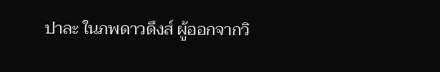ปาละ ในภพดาวดึงส์ ผู้ออกจากวิ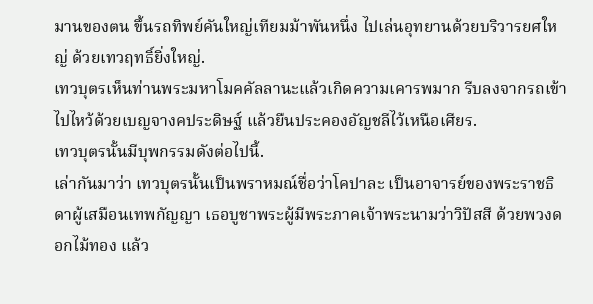มานของตน ขึ้นรถทิพย์คันใหญ่เทียมม้าพันหนึ่ง ไปเล่นอุทยานด้วยบริวารยศใหญ่ ด้วยเทวฤทธิ์ยิ่งใหญ่.
เทวบุตรเห็นท่านพระมหาโมคคัลลานะแล้วเกิดความเคารพมาก รีบลงจากรถเข้าไปไหว้ด้วยเบญจางคประดิษฐ์ แล้วยืนประคองอัญชลีไว้เหนือเศียร.
เทวบุตรนั้นมีบุพกรรมดังต่อไปนี้.
เล่ากันมาว่า เทวบุตรนั้นเป็นพราหมณ์ชื่อว่าโคปาละ เป็นอาจารย์ของพระราชธิดาผู้เสมือนเทพกัญญา เธอบูชาพระผู้มีพระภาคเจ้าพระนามว่าวิปัสสี ด้วยพวงดอกไม้ทอง แล้ว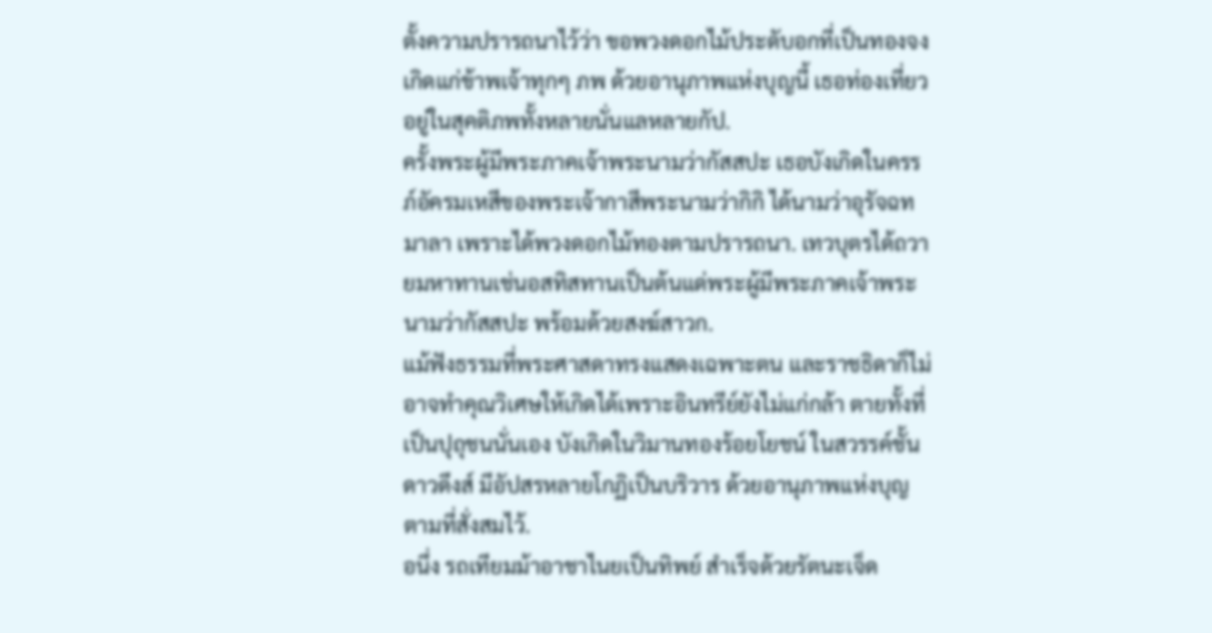ตั้งความปรารถนาไว้ว่า ขอพวงดอกไม้ประดับอกที่เป็นทองจงเกิดแก่ข้าพเจ้าทุกๆ ภพ ด้วยอานุภาพแห่งบุญนี้ เธอท่องเที่ยวอยู่ในสุคติภพทั้งหลายนั่นแลหลายกัป.
ครั้งพระผู้มีพระภาคเจ้าพระนามว่ากัสสปะ เธอบังเกิดในครรภ์อัครมเหสีของพระเจ้ากาสีพระนามว่ากิกิ ได้นามว่าอุรัจฉทมาลา เพราะได้พวงดอกไม้ทองตามปรารถนา. เทวบุตรได้ถวายมหาทานเช่นอสทิสทานเป็นต้นแด่พระผู้มีพระภาคเจ้าพระนามว่ากัสสปะ พร้อมด้วยสงฆ์สาวก.
แม้ฟังธรรมที่พระศาสดาทรงแสดงเฉพาะตน และราชธิดาก็ไม่อาจทำคุณวิเศษให้เกิดได้เพราะอินทรีย์ยังไม่แก่กล้า ตายทั้งที่เป็นปุถุชนนั่นเอง บังเกิดในวิมานทองร้อยโยชน์ ในสวรรค์ชั้นดาวดึงส์ มีอัปสรหลายโกฏิเป็นบริวาร ด้วยอานุภาพแห่งบุญตามที่สั่งสมไว้.
อนึ่ง รถเทียมม้าอาชาไนยเป็นทิพย์ สำเร็จด้วยรัตนะเจ็ด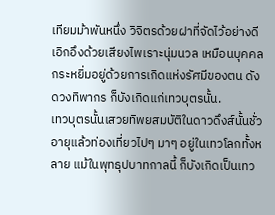เทียมม้าพันหนึ่ง วิจิตรด้วยฝาที่จัดไว้อย่างดี เอิกอึงด้วยเสียงไพเราะนุ่มนวล เหมือนบุคคลกระหยิ่มอยู่ด้วยการเกิดแห่งรัศมีของตน ดังดวงทิพากร ก็บังเกิดแก่เทวบุตรนั้น.
เทวบุตรนั้นเสวยทิพยสมบัติในดาวดึงส์นั้นชั่วอายุแล้วท่องเที่ยวไปๆ มาๆ อยู่ในเทวโลกทั้งหลาย แม้ในพุทธุปบาทกาลนี้ ก็บังเกิดเป็นเทว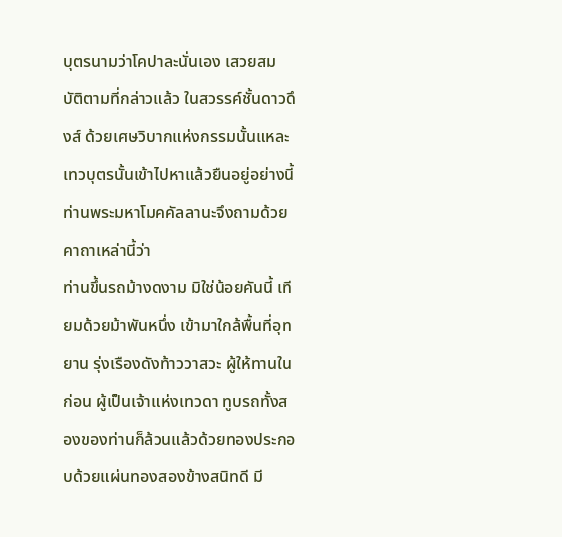บุตรนามว่าโคปาละนั่นเอง เสวยสมบัติตามที่กล่าวแล้ว ในสวรรค์ชั้นดาวดึงส์ ด้วยเศษวิบากแห่งกรรมนั้นแหละ
เทวบุตรนั้นเข้าไปหาแล้วยืนอยู่อย่างนี้ ท่านพระมหาโมคคัลลานะจึงถามด้วยคาถาเหล่านี้ว่า
ท่านขึ้นรถม้างดงาม มิใช่น้อยคันนี้ เทียมด้วยม้าพันหนึ่ง เข้ามาใกล้พื้นที่อุทยาน รุ่งเรืองดังท้าววาสวะ ผู้ให้ทานในก่อน ผู้เป็นเจ้าแห่งเทวดา ทูบรถทั้งสองของท่านก็ล้วนแล้วด้วยทองประกอบด้วยแผ่นทองสองข้างสนิทดี มี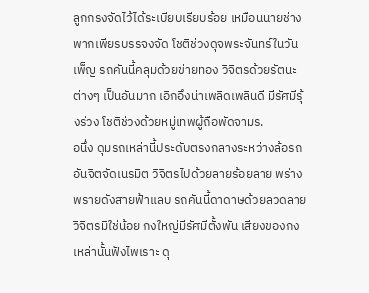ลูกกรงจัดไว้ได้ระเบียบเรียบร้อย เหมือนนายช่างพากเพียรบรรจงจัด โชติช่วงดุจพระจันทร์ในวันเพ็ญ รถคันนี้คลุมด้วยข่ายทอง วิจิตรด้วยรัตนะต่างๆ เป็นอันมาก เอิกอึงน่าเพลิดเพลินดี มีรัศมีรุ้งร่วง โชติช่วงด้วยหมู่เทพผู้ถือพัดจามร.
อนึ่ง ดุมรถเหล่านี้ประดับตรงกลางระหว่างล้อรถ อันจิตจัดเนรมิต วิจิตรไปด้วยลายร้อยลาย พร่างพรายดังสายฟ้าแลบ รถคันนี้ดาดาษด้วยลวดลายวิจิตรมิใช่น้อย กงใหญ่มีรัศมีตั้งพัน เสียงของกงเหล่านั้นฟังไพเราะ ดุ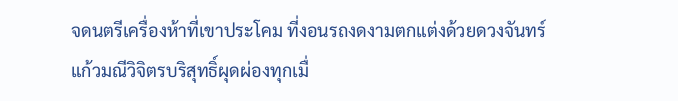จดนตรีเครื่องห้าที่เขาประโคม ที่งอนรถงดงามตกแต่งด้วยดวงจันทร์ แก้วมณีวิจิตรบริสุทธิ์ผุดผ่องทุกเมื่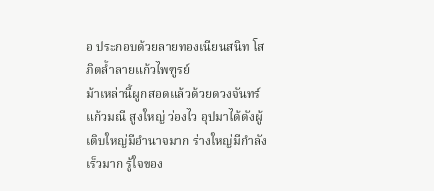อ ประกอบด้วยลายทองเนียนสนิท โสภิตล้ำลายแก้วไพฑูรย์
ม้าเหล่านี้ผูกสอดแล้วด้วยดวงจันทร์แก้วมณี สูงใหญ่ ว่องไว อุปมาได้ดังผู้เติบใหญ่มีอำนาจมาก ร่างใหญ่มีกำลังเร็วมาก รู้ใจของ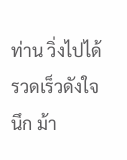ท่าน วิ่งไปได้รวดเร็วดังใจนึก ม้า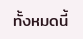ทั้งหมดนี้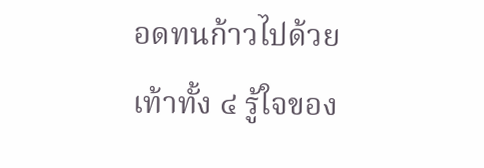อดทนก้าวไปด้วยเท้าทั้ง ๔ รู้ใจของ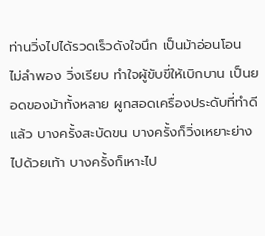ท่านวิ่งไปได้รวดเร็วดังใจนึก เป็นม้าอ่อนโอน ไม่ลำพอง วิ่งเรียบ ทำใจผู้ขับขี่ให้เบิกบาน เป็นยอดของม้าทั้งหลาย ผูกสอดเครื่องประดับที่ทำดีแล้ว บางครั้งสะบัดขน บางครั้งก็วิ่งเหยาะย่างไปด้วยเท้า บางครั้งก็เหาะไป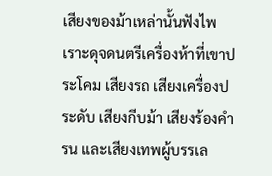เสียงของม้าเหล่านั้นฟังไพเราะดุจดนตรีเครื่องห้าที่เขาประโคม เสียงรถ เสียงเครื่องประดับ เสียงกีบม้า เสียงร้องคำรน และเสียงเทพผู้บรรเล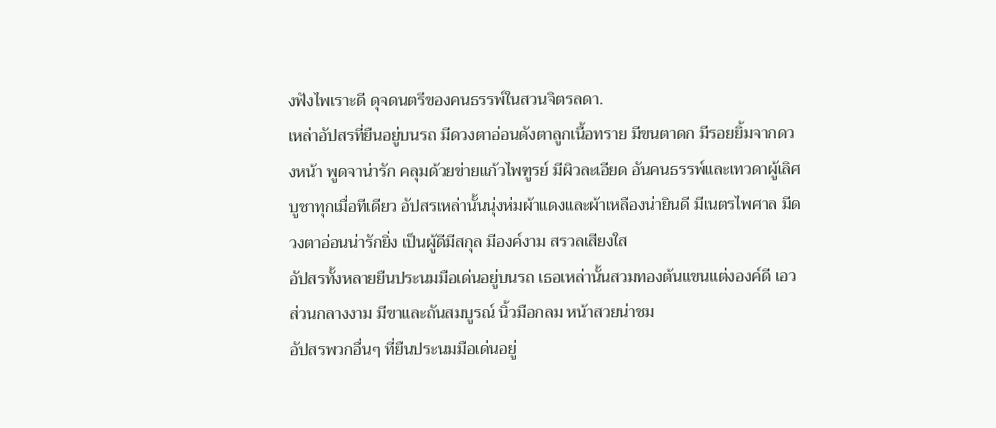งฟังไพเราะดี ดุจดนตรีของคนธรรพ์ในสวนจิตรลดา.
เหล่าอัปสรที่ยืนอยู่บนรถ มีดวงตาอ่อนดังตาลูกเนื้อทราย มีขนตาดก มีรอยยิ้มจากดวงหน้า พูดจาน่ารัก คลุมด้วยข่ายแก้วไพฑูรย์ มีผิวละเอียด อันคนธรรพ์และเทวดาผู้เลิศบูชาทุกเมื่อทีเดียว อัปสรเหล่านั้นนุ่งห่มผ้าแดงและผ้าเหลืองน่ายินดี มีเนตรไพศาล มีดวงตาอ่อนน่ารักยิ่ง เป็นผู้ดีมีสกุล มีองค์งาม สรวลเสียงใส
อัปสรทั้งหลายยืนประนมมือเด่นอยู่บนรถ เธอเหล่านั้นสวมทองต้นแขนแต่งองค์ดี เอวส่วนกลางงาม มีขาและถันสมบูรณ์ นิ้วมือกลม หน้าสวยน่าชม
อัปสรพวกอื่นๆ ที่ยืนประนมมือเด่นอยู่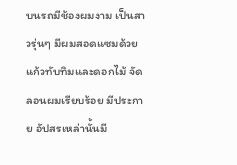บนรถมีช้องผมงาม เป็นสาวรุ่นๆ มีผมสอดแซมด้วยแก้วทับทิมและดอกไม้ จัดลอนผมเรียบร้อย มีประกาย อัปสรเหล่านั้นมี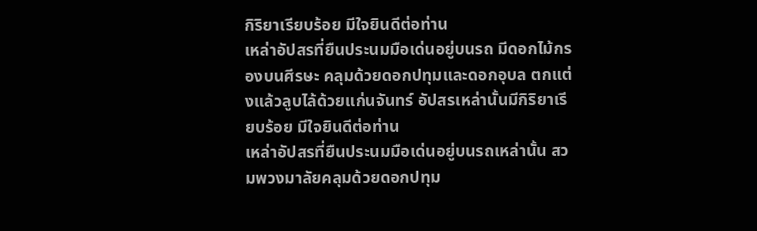กิริยาเรียบร้อย มีใจยินดีต่อท่าน
เหล่าอัปสรที่ยืนประนมมือเด่นอยู่บนรถ มีดอกไม้กรองบนศีรษะ คลุมด้วยดอกปทุมและดอกอุบล ตกแต่งแล้วลูบไล้ด้วยแก่นจันทร์ อัปสรเหล่านั้นมีกิริยาเรียบร้อย มีใจยินดีต่อท่าน
เหล่าอัปสรที่ยืนประนมมือเด่นอยู่บนรถเหล่านั้น สวมพวงมาลัยคลุมด้วยดอกปทุม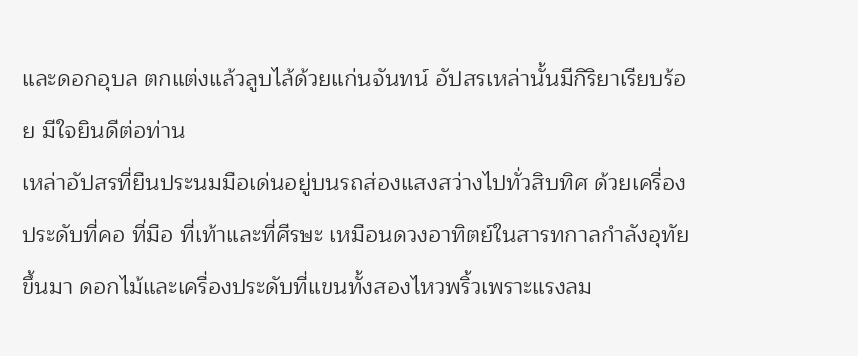และดอกอุบล ตกแต่งแล้วลูบไล้ด้วยแก่นจันทน์ อัปสรเหล่านั้นมีกิริยาเรียบร้อย มีใจยินดีต่อท่าน
เหล่าอัปสรที่ยืนประนมมือเด่นอยู่บนรถส่องแสงสว่างไปทั่วสิบทิศ ด้วยเครื่องประดับที่คอ ที่มือ ที่เท้าและที่ศีรษะ เหมือนดวงอาทิตย์ในสารทกาลกำลังอุทัยขึ้นมา ดอกไม้และเครื่องประดับที่แขนทั้งสองไหวพริ้วเพราะแรงลม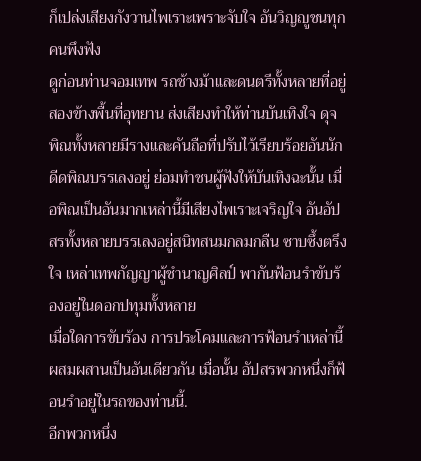ก็เปล่งเสียงกังวานไพเราะเพราะจับใจ อันวิญญูชนทุกคนพึงฟัง
ดูก่อนท่านจอมเทพ รถช้างม้าและดนตรีทั้งหลายที่อยู่สองข้างพื้นที่อุทยาน ส่งเสียงทำให้ท่านบันเทิงใจ ดุจพิณทั้งหลายมีรางและคันถือที่ปรับไว้เรียบร้อยอันนักดีดพิณบรรเลงอยู่ ย่อมทำชนผู้ฟังให้บันเทิงฉะนั้น เมื่อพิณเป็นอันมากเหล่านี้มีเสียงไพเราะเจริญใจ อันอัปสรทั้งหลายบรรเลงอยู่สนิทสนมกลมกลืน ซาบซึ้งตรึงใจ เหล่าเทพกัญญาผู้ชำนาญศิลป์ พากันฟ้อนรำขับร้องอยู่ในดอกปทุมทั้งหลาย
เมื่อใดการขับร้อง การประโคมและการฟ้อนรำเหล่านี้ ผสมผสานเป็นอันเดียวกัน เมื่อนั้น อัปสรพวกหนึ่งก็ฟ้อนรำอยู่ในรถของท่านนี้.
อีกพวกหนึ่ง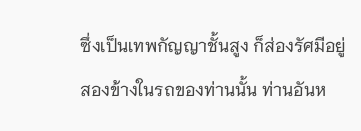ซึ่งเป็นเทพกัญญาชั้นสูง ก็ส่องรัศมีอยู่สองข้างในรถของท่านนั้น ท่านอันห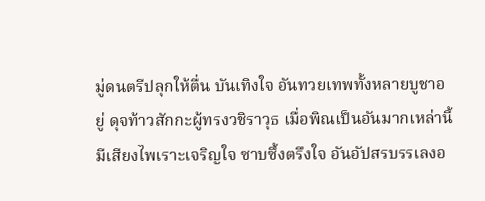มู่ดนตรีปลุกให้ตื่น บันเทิงใจ อันทวยเทพทั้งหลายบูชาอยู่ ดุจท้าวสักกะผู้ทรงวชิราวุธ เมื่อพิณเป็นอันมากเหล่านี้ มีเสียงไพเราะเจริญใจ ซาบซึ้งตรึงใจ อันอัปสรบรรเลงอ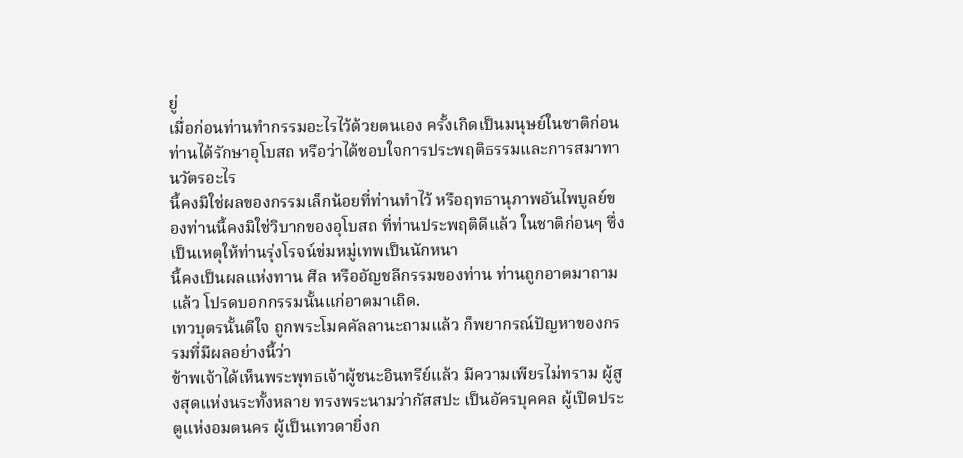ยู่
เมื่อก่อนท่านทำกรรมอะไรไว้ด้วยตนเอง ครั้งเกิดเป็นมนุษย์ในชาติก่อน ท่านได้รักษาอุโบสถ หรือว่าได้ชอบใจการประพฤติธรรมและการสมาทานวัตรอะไร
นี้คงมิใช่ผลของกรรมเล็กน้อยที่ท่านทำไว้ หรือฤทธานุภาพอันไพบูลย์ของท่านนี้คงมิใช่วิบากของอุโบสถ ที่ท่านประพฤติดีแล้ว ในชาติก่อนๆ ซึ่งเป็นเหตุให้ท่านรุ่งโรจน์ข่มหมู่เทพเป็นนักหนา
นี้คงเป็นผลแห่งทาน ศีล หรืออัญชลีกรรมของท่าน ท่านถูกอาตมาถามแล้ว โปรดบอกกรรมนั้นแก่อาตมาเถิด.
เทวบุตรนั้นดีใจ ถูกพระโมคคัลลานะถามแล้ว ก็พยากรณ์ปัญหาของกรรมที่มีผลอย่างนี้ว่า
ข้าพเจ้าได้เห็นพระพุทธเจ้าผู้ชนะอินทรีย์แล้ว มีความเพียรไม่ทราม ผู้สูงสุดแห่งนระทั้งหลาย ทรงพระนามว่ากัสสปะ เป็นอัครบุคคล ผู้เปิดประตูแห่งอมตนคร ผู้เป็นเทวดายิ่งก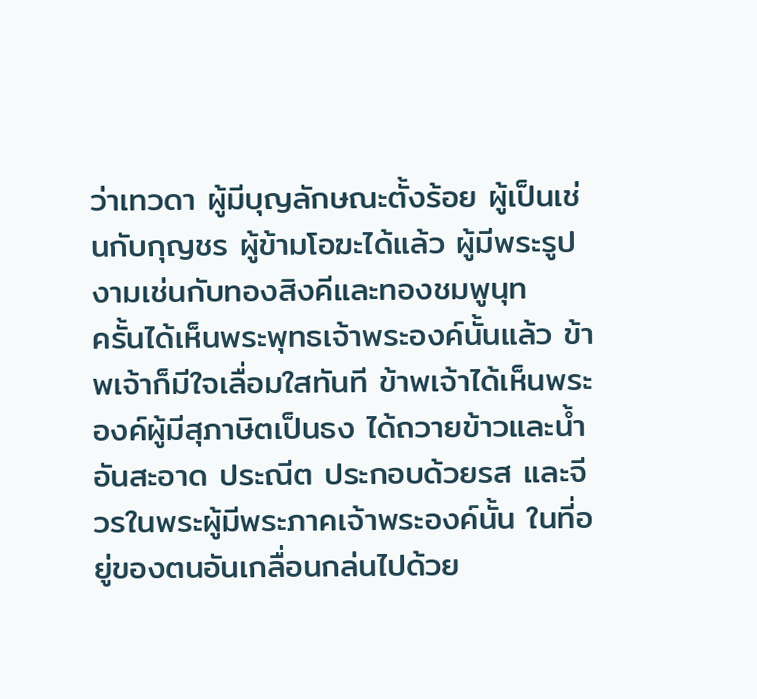ว่าเทวดา ผู้มีบุญลักษณะตั้งร้อย ผู้เป็นเช่นกับกุญชร ผู้ข้ามโอฆะได้แล้ว ผู้มีพระรูปงามเช่นกับทองสิงคีและทองชมพูนุท
ครั้นได้เห็นพระพุทธเจ้าพระองค์นั้นแล้ว ข้าพเจ้าก็มีใจเลื่อมใสทันที ข้าพเจ้าได้เห็นพระองค์ผู้มีสุภาษิตเป็นธง ได้ถวายข้าวและน้ำอันสะอาด ประณีต ประกอบด้วยรส และจีวรในพระผู้มีพระภาคเจ้าพระองค์นั้น ในที่อยู่ของตนอันเกลื่อนกล่นไปด้วย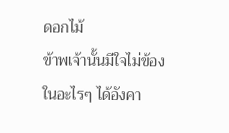ดอกไม้
ข้าพเจ้านั้นมีใจไม่ข้องในอะไรๆ ได้อังคา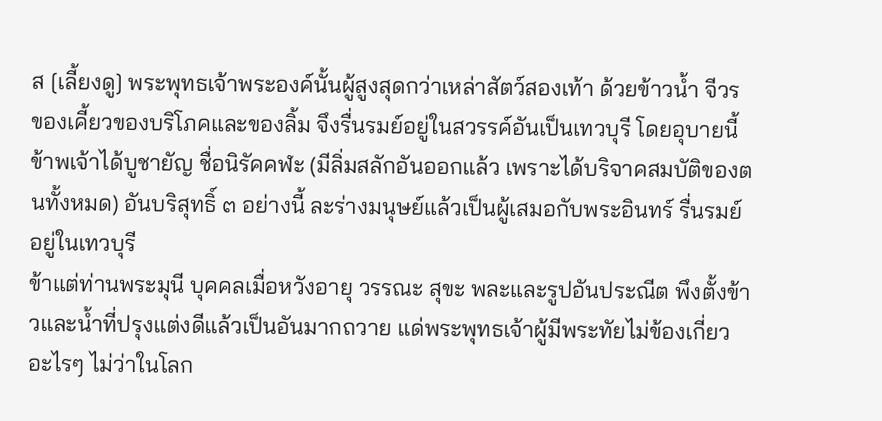ส [เลี้ยงดู] พระพุทธเจ้าพระองค์นั้นผู้สูงสุดกว่าเหล่าสัตว์สองเท้า ด้วยข้าวน้ำ จีวร ของเคี้ยวของบริโภคและของลิ้ม จึงรื่นรมย์อยู่ในสวรรค์อันเป็นเทวบุรี โดยอุบายนี้
ข้าพเจ้าได้บูชายัญ ชื่อนิรัคคฬะ (มีลิ่มสลักอันออกแล้ว เพราะได้บริจาคสมบัติของตนทั้งหมด) อันบริสุทธิ์ ๓ อย่างนี้ ละร่างมนุษย์แล้วเป็นผู้เสมอกับพระอินทร์ รื่นรมย์อยู่ในเทวบุรี
ข้าแต่ท่านพระมุนี บุคคลเมื่อหวังอายุ วรรณะ สุขะ พละและรูปอันประณีต พึงตั้งข้าวและน้ำที่ปรุงแต่งดีแล้วเป็นอันมากถวาย แด่พระพุทธเจ้าผู้มีพระทัยไม่ข้องเกี่ยวอะไรๆ ไม่ว่าในโลก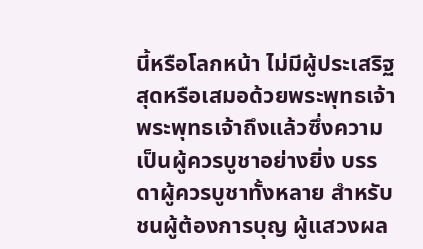นี้หรือโลกหน้า ไม่มีผู้ประเสริฐสุดหรือเสมอด้วยพระพุทธเจ้า
พระพุทธเจ้าถึงแล้วซึ่งความเป็นผู้ควรบูชาอย่างยิ่ง บรรดาผู้ควรบูชาทั้งหลาย สำหรับชนผู้ต้องการบุญ ผู้แสวงผล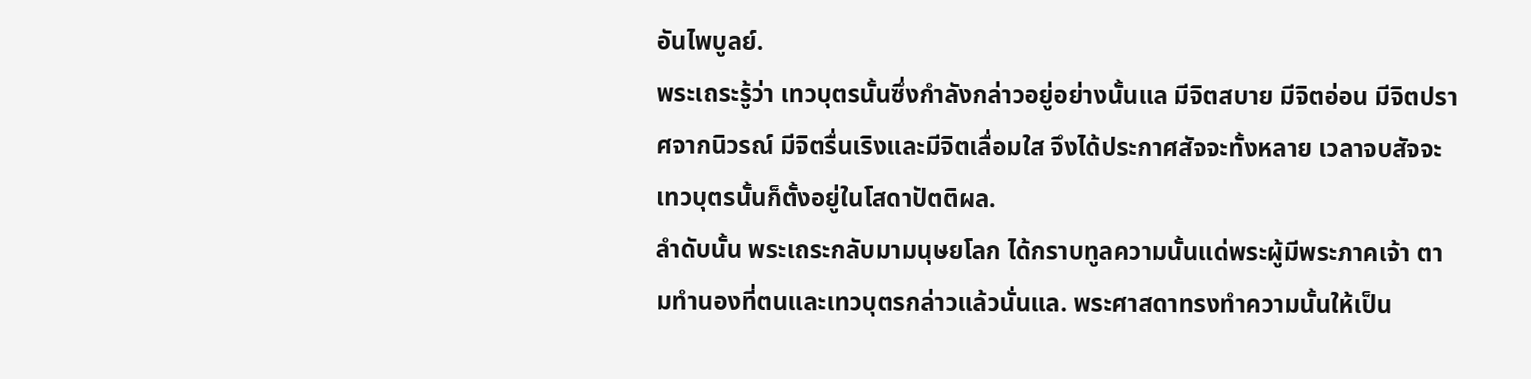อันไพบูลย์.
พระเถระรู้ว่า เทวบุตรนั้นซึ่งกำลังกล่าวอยู่อย่างนั้นแล มีจิตสบาย มีจิตอ่อน มีจิตปราศจากนิวรณ์ มีจิตรื่นเริงและมีจิตเลื่อมใส จึงได้ประกาศสัจจะทั้งหลาย เวลาจบสัจจะ เทวบุตรนั้นก็ตั้งอยู่ในโสดาปัตติผล.
ลำดับนั้น พระเถระกลับมามนุษยโลก ได้กราบทูลความนั้นแด่พระผู้มีพระภาคเจ้า ตามทำนองที่ตนและเทวบุตรกล่าวแล้วนั่นแล. พระศาสดาทรงทำความนั้นให้เป็น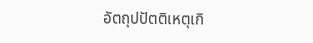อัตถุปปัตติเหตุเกิ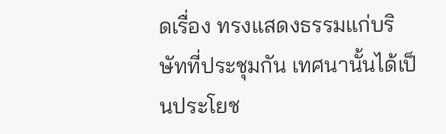ดเรื่อง ทรงแสดงธรรมแก่บริษัทที่ประชุมกัน เทศนานั้นได้เป็นประโยช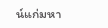น์แก่มหา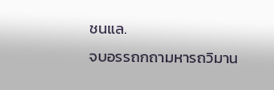ชนแล.
จบอรรถกถามหารถวิมาน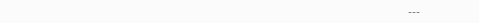---